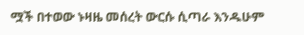ሟች በተወው ኑዛዜ መሰረት ውርሱ ሲጣራ እንዱሁም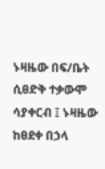ኑዛዜው በፍ/ቤት ሲፀድቅ ተቃውሞ ሳያቀርብ ፤ ኑዛዜው ከፀደቀ በኃላ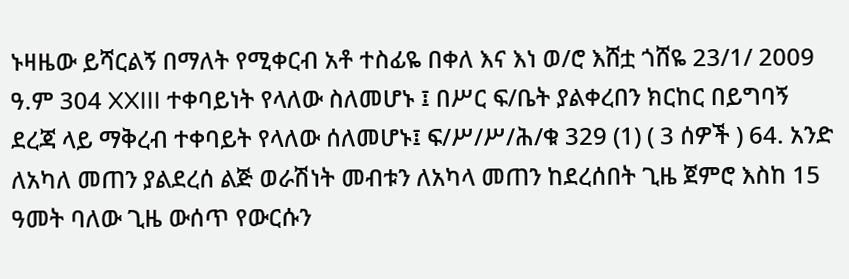ኑዛዜው ይሻርልኝ በማለት የሚቀርብ አቶ ተስፊዬ በቀለ እና እነ ወ/ሮ እሸቷ ጎሸዬ 23/1/ 2009 ዓ.ም 304 XXIII ተቀባይነት የላለው ስለመሆኑ ፤ በሥር ፍ/ቤት ያልቀረበን ክርከር በይግባኝ ደረጃ ላይ ማቅረብ ተቀባይት የላለው ሰለመሆኑ፤ ፍ/ሥ/ሥ/ሕ/ቁ 329 (1) ( 3 ሰዎች ) 64. አንድ ለአካለ መጠን ያልደረሰ ልጅ ወራሽነት መብቱን ለአካላ መጠን ከደረሰበት ጊዜ ጀምሮ እስከ 15 ዓመት ባለው ጊዜ ውሰጥ የውርሱን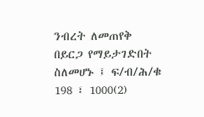ንብረት ለመጠየቅ በይርጋ የማይታገድበት ስለመሆኑ ፤ ፍ/ብ/ሕ/ቁ 198 ፣ 1000(2)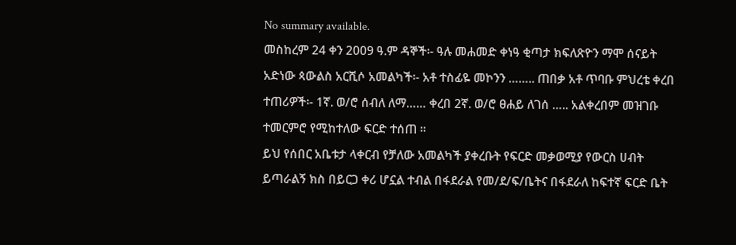No summary available.
መስከረም 24 ቀን 2009 ዓ.ም ዳኞች፡- ዓሉ መሐመድ ቀነዓ ቂጣታ ክፍለጽዮን ማሞ ሰናይት አድነው ጳውልስ አርሺሶ አመልካች፡- አቶ ተስፊዬ መኮንን …….. ጠበቃ አቶ ጥባቡ ምህረቴ ቀረበ ተጠሪዎች፡- 1ኛ. ወ/ሮ ሰብለ ለማ…… ቀረበ 2ኛ. ወ/ሮ ፀሐይ ለገሰ ….. አልቀረበም መዝገቡ ተመርምሮ የሚከተለው ፍርድ ተሰጠ ።
ይህ የሰበር አቤቱታ ላቀርብ የቻለው አመልካች ያቀረቡት የፍርድ መቃወሚያ የውርስ ሀብት ይጣራልኝ ክስ በይርጋ ቀሪ ሆኗል ተብል በፋደራል የመ/ደ/ፍ/ቤትና በፋደራለ ከፍተኛ ፍርድ ቤት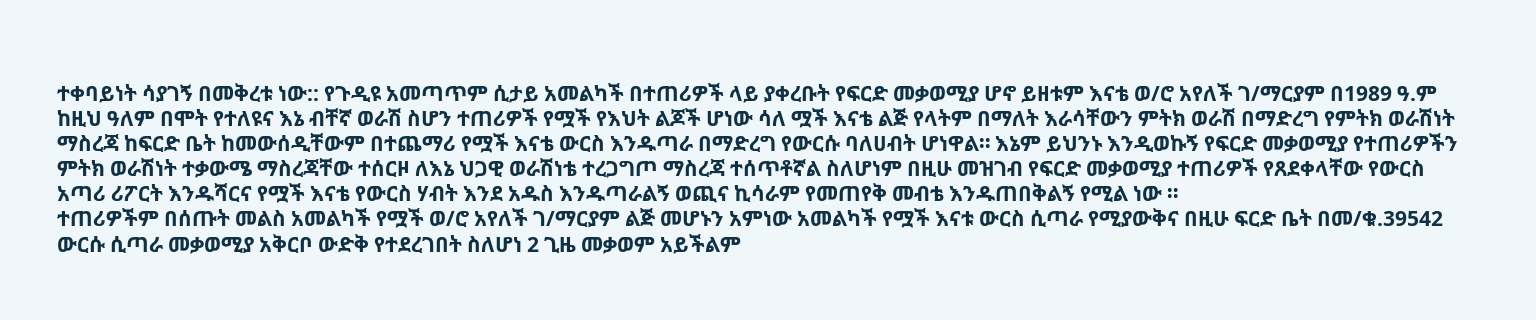ተቀባይነት ሳያገኝ በመቅረቱ ነው:: የጉዲዩ አመጣጥም ሲታይ አመልካች በተጠሪዎች ላይ ያቀረቡት የፍርድ መቃወሚያ ሆኖ ይዘቱም እናቴ ወ/ሮ አየለች ገ/ማርያም በ1989 ዓ.ም ከዚህ ዓለም በሞት የተለዩና እኔ ብቸኛ ወራሽ ስሆን ተጠሪዎች የሟች የእህት ልጆች ሆነው ሳለ ሟች እናቴ ልጅ የላትም በማለት እራሳቸውን ምትክ ወራሽ በማድረግ የምትክ ወራሽነት ማስረጃ ከፍርድ ቤት ከመውሰዲቸውም በተጨማሪ የሟች እናቴ ውርስ እንዱጣራ በማድረግ የውርሱ ባለሀብት ሆነዋል። እኔም ይህንኑ እንዲወኩኝ የፍርድ መቃወሚያ የተጠሪዎችን ምትክ ወራሽነት ተቃውሜ ማስረጃቸው ተሰርዞ ለእኔ ህጋዊ ወራሽነቴ ተረጋግጦ ማስረጃ ተሰጥቶኛል ስለሆነም በዚሁ መዝገብ የፍርድ መቃወሚያ ተጠሪዎች የጸደቀላቸው የውርስ አጣሪ ሪፖርት እንዱሻርና የሟች እናቴ የውርስ ሃብት እንደ አዱስ እንዱጣራልኝ ወጪና ኪሳራም የመጠየቅ መብቴ እንዱጠበቅልኝ የሚል ነው ።
ተጠሪዎችም በሰጡት መልስ አመልካች የሟች ወ/ሮ አየለች ገ/ማርያም ልጅ መሆኑን አምነው አመልካች የሟች እናቱ ውርስ ሲጣራ የሚያውቅና በዚሁ ፍርድ ቤት በመ/ቁ.39542 ውርሱ ሲጣራ መቃወሚያ አቅርቦ ውድቅ የተደረገበት ስለሆነ 2 ጊዜ መቃወም አይችልም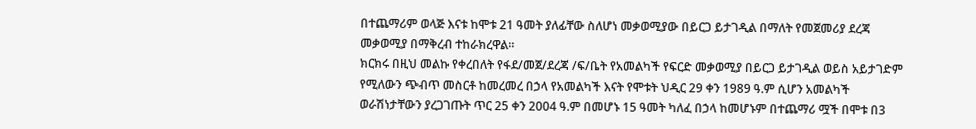በተጨማሪም ወላጅ እናቱ ከሞቱ 21 ዓመት ያለፊቸው ስለሆነ መቃወሚያው በይርጋ ይታገዲል በማለት የመጀመሪያ ደረጃ መቃወሚያ በማቅረብ ተከራክረዋል።
ክርክሩ በዚህ መልኩ የቀረበለት የፋደ/መጀ/ደረጃ /ፍ/ቤት የአመልካች የፍርድ መቃወሚያ በይርጋ ይታገዲል ወይስ አይታገድም የሚለውን ጭብጥ መስርቶ ከመረመረ በኃላ የአመልካች እናት የሞቱት ህዲር 29 ቀን 1989 ዓ.ም ሲሆን አመልካች ወራሽነታቸውን ያረጋገጡት ጥር 25 ቀን 2004 ዓ.ም በመሆኑ 15 ዓመት ካለፈ በኃላ ከመሆኑም በተጨማሪ ሟች በሞቱ በ3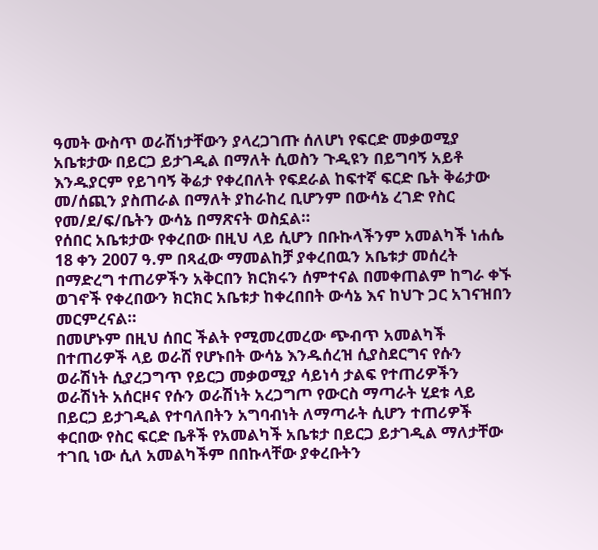ዓመት ውስጥ ወራሽነታቸውን ያላረጋገጡ ሰለሆነ የፍርድ መቃወሚያ አቤቱታው በይርጋ ይታገዲል በማለት ሲወስን ጉዲዩን በይግባኝ አይቶ እንዱያርም የይገባኝ ቅሬታ የቀረበለት የፍደራል ከፍተኛ ፍርድ ቤት ቅሬታው መ/ሰጪን ያስጠራል በማለት ያከራከረ ቢሆንም በውሳኔ ረገድ የስር የመ/ደ/ፍ/ቤትን ውሳኔ በማጽናት ወስኗል።
የሰበር አቤቱታው የቀረበው በዚህ ላይ ሲሆን በቡኩላችንም አመልካች ነሐሴ 18 ቀን 2007 ዓ.ም በጻፈው ማመልከቻ ያቀረበዉን አቤቱታ መሰረት በማድረግ ተጠሪዎችን አቅርበን ክርክሩን ሰምተናል በመቀጠልም ከግራ ቀኙ ወገኖች የቀረበውን ክርክር አቤቱታ ከቀረበበት ውሳኔ እና ከህጉ ጋር አገናዝበን መርምረናል።
በመሆኑም በዚህ ሰበር ችልት የሚመረመረው ጭብጥ አመልካች በተጠሪዎች ላይ ወራሸ የሆኑበት ውሳኔ እንዱሰረዝ ሲያስደርግና የሱን ወራሽነት ሲያረጋግጥ የይርጋ መቃወሚያ ሳይነሳ ታልፍ የተጠሪዎችን ወራሽነት አሰርዞና የሱን ወራሽነት አረጋግጦ የውርስ ማጣራት ሂደቱ ላይ በይርጋ ይታገዲል የተባለበትን አግባብነት ለማጣራት ሲሆን ተጠሪዎች ቀርበው የስር ፍርድ ቤቶች የአመልካች አቤቱታ በይርጋ ይታገዲል ማለታቸው ተገቢ ነው ሲለ አመልካችም በበኩላቸው ያቀረቡትን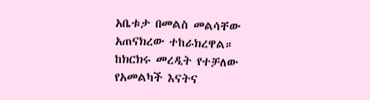አቤቱታ በመልስ መልሳቸው አጠናክረው ተከራክረዋል።
ከክርክሩ መረዲት የተቻለው የአመልካች እናትና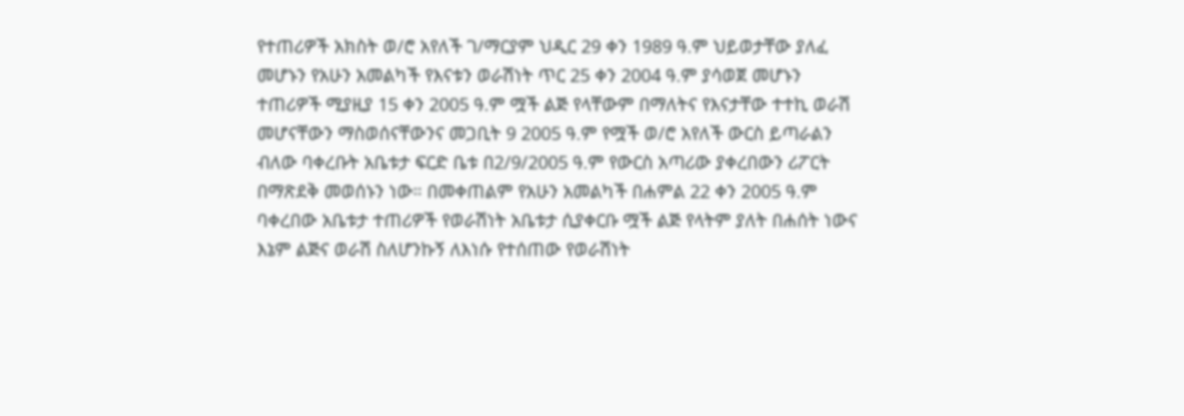የተጠሪዎች አክስት ወ/ሮ አየለች ገ/ማርያም ህዲር 29 ቀን 1989 ዓ.ም ህይወታቸው ያለፈ መሆኑን የአሁን አመልካች የእናቱን ወራሽነት ጥር 25 ቀን 2004 ዓ.ም ያሳወጀ መሆኑን ተጠሪዎች ሚያዚያ 15 ቀን 2005 ዓ.ም ሟች ልጅ የላቸውም በማለትና የእናታቸው ተተኪ ወራሽ መሆናቸውን ማስወሰናቸውንና መጋቢት 9 2005 ዓ.ም የሟች ወ/ሮ አየለች ውርስ ይጣራልን ብለው ባቀረቡት አቤቱታ ፍርድ ቤቱ በ2/9/2005 ዓ.ም የውርስ አጣሪው ያቀረበውን ሪፖርት በማጽደቅ መወሰኑን ነው። በመቀጠልም የአሁን አመልካች በሐምል 22 ቀን 2005 ዓ.ም ባቀረበው አቤቱታ ተጠሪዎች የወራሽነት አቤቱታ ሲያቀርቡ ሟች ልጅ የላትም ያለት በሐሰት ነውና እኔም ልጅና ወራሽ ስለሆንኩኝ ለእነሱ የተሰጠው የወራሽነት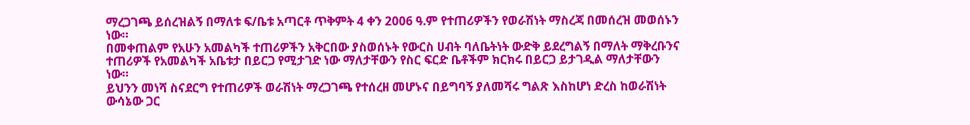ማረጋገጫ ይሰረዝልኝ በማለቱ ፍ/ቤቱ አጣርቶ ጥቅምት 4 ቀን 2006 ዓ.ም የተጠሪዎችን የወራሽነት ማስረጃ በመሰረዝ መወሰኑን ነው።
በመቀጠልም የአሁን አመልካች ተጠሪዎችን አቅርበው ያስወሰኑት የውርስ ሀብት ባለቤትነት ውድቅ ይደረግልኝ በማለት ማቅረቡንና ተጠሪዎች የአመልካች አቤቱታ በይርጋ የሚታገድ ነው ማለታቸውን የስር ፍርድ ቤቶችም ክርክሩ በይርጋ ይታገዲል ማለታቸውን ነው።
ይህንን መነሻ ስናደርግ የተጠሪዎች ወራሽነት ማረጋገጫ የተሰረዘ መሆኑና በይግባኝ ያለመሻሩ ግልጽ እስከሆነ ድረስ ከወራሽነት ውሳኔው ጋር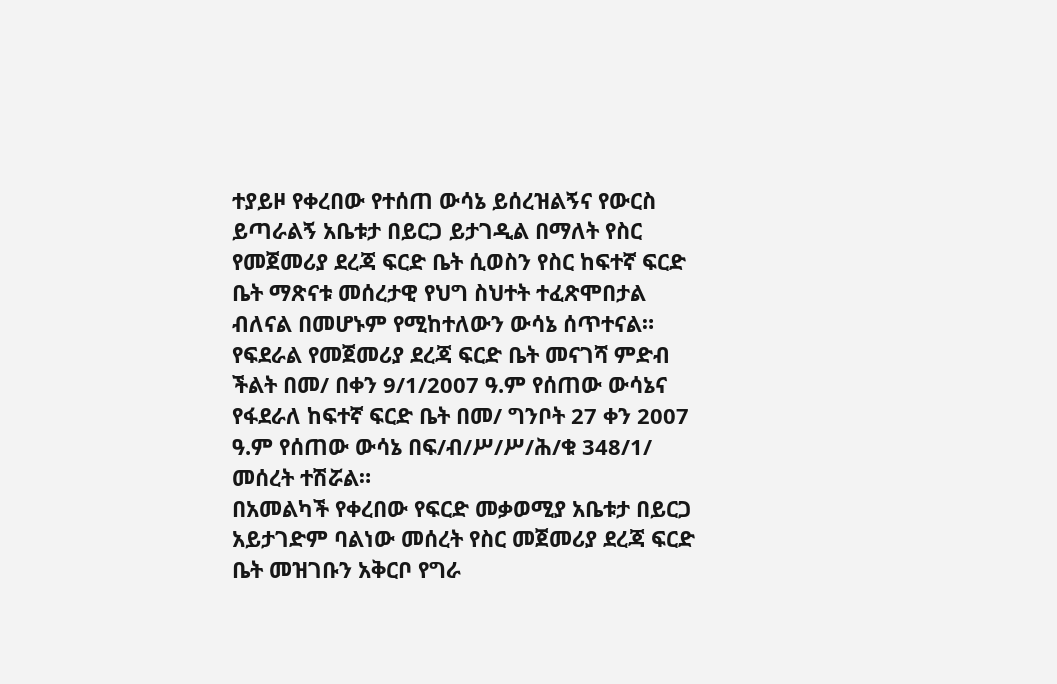ተያይዞ የቀረበው የተሰጠ ውሳኔ ይሰረዝልኝና የውርስ ይጣራልኝ አቤቱታ በይርጋ ይታገዲል በማለት የስር የመጀመሪያ ደረጃ ፍርድ ቤት ሲወስን የስር ከፍተኛ ፍርድ ቤት ማጽናቱ መሰረታዊ የህግ ስህተት ተፈጽሞበታል ብለናል በመሆኑም የሚከተለውን ውሳኔ ሰጥተናል።
የፍደራል የመጀመሪያ ደረጃ ፍርድ ቤት መናገሻ ምድብ ችልት በመ/ በቀን 9/1/2007 ዓ.ም የሰጠው ውሳኔና የፋደራለ ከፍተኛ ፍርድ ቤት በመ/ ግንቦት 27 ቀን 2007 ዓ.ም የሰጠው ውሳኔ በፍ/ብ/ሥ/ሥ/ሕ/ቁ 348/1/ መሰረት ተሽሯል።
በአመልካች የቀረበው የፍርድ መቃወሚያ አቤቱታ በይርጋ አይታገድም ባልነው መሰረት የስር መጀመሪያ ደረጃ ፍርድ ቤት መዝገቡን አቅርቦ የግራ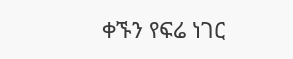ቀኙን የፍሬ ነገር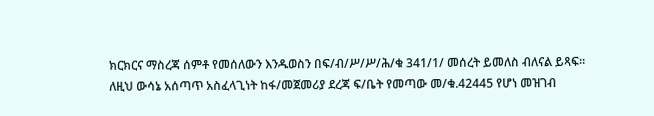ክርክርና ማስረጃ ሰምቶ የመሰለውን እንዱወስን በፍ/ብ/ሥ/ሥ/ሕ/ቁ 341/1/ መሰረት ይመለስ ብለናል ይጻፍ።
ለዚህ ውሳኔ አሰጣጥ አስፈላጊነት ከፋ/መጀመሪያ ደረጃ ፍ/ቤት የመጣው መ/ቁ.42445 የሆነ መዝገብ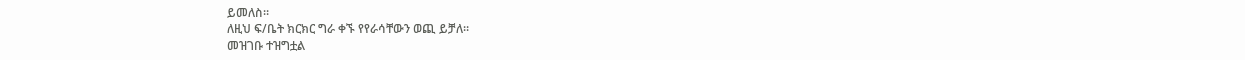ይመለስ።
ለዚህ ፍ/ቤት ክርክር ግራ ቀኙ የየራሳቸውን ወጪ ይቻለ።
መዝገቡ ተዝግቷል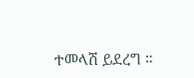ተመላሽ ይደረግ ።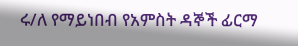ሩ/ለ የማይነበብ የአምስት ዳኞች ፊርማ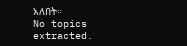አለበት።
No topics extracted.